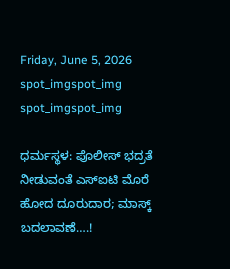Friday, June 5, 2026
spot_imgspot_img
spot_imgspot_img

ಧರ್ಮಸ್ಥಳ: ಪೊಲೀಸ್ ಭದ್ರತೆ ನೀಡುವಂತೆ ಎಸ್‌ಐಟಿ ಮೊರೆ ಹೋದ ದೂರುದಾರ; ಮಾಸ್ಕ್ ಬದಲಾವಣೆ….!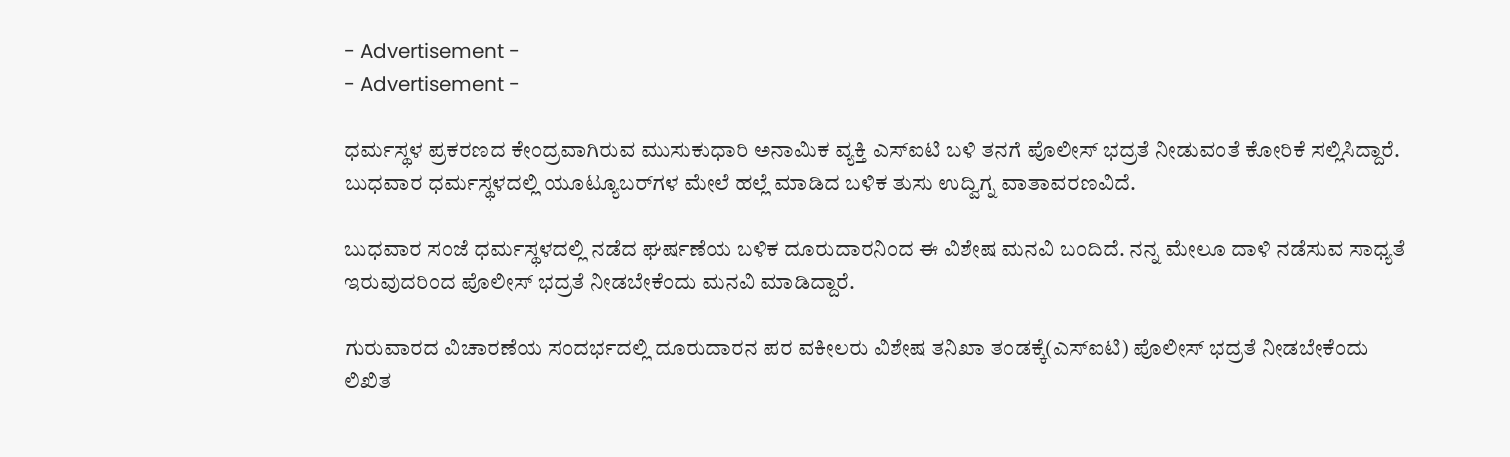- Advertisement -
- Advertisement -

ಧರ್ಮಸ್ಥಳ ಪ್ರಕರಣದ ಕೇಂದ್ರವಾಗಿರುವ ಮುಸುಕುಧಾರಿ ಅನಾಮಿಕ ವ್ಯಕ್ತಿ ಎಸ್‌ಐಟಿ ಬಳಿ ತನಗೆ ಪೊಲೀಸ್‌‌ ಭದ್ರತೆ ನೀಡುವಂತೆ ಕೋರಿಕೆ ಸಲ್ಲಿಸಿದ್ದಾರೆ. ಬುಧವಾರ ಧರ್ಮಸ್ಥಳದಲ್ಲಿ ಯೂಟ್ಯೂಬರ್‌ಗಳ ಮೇಲೆ ಹಲ್ಲೆ ಮಾಡಿದ ಬಳಿಕ ತುಸು ಉದ್ವಿಗ್ನ ವಾತಾವರಣವಿದೆ.

ಬುಧವಾರ ಸಂಜೆ ಧರ್ಮಸ್ಥಳದಲ್ಲಿ ನಡೆದ ಘರ್ಷಣೆಯ ಬಳಿಕ ದೂರುದಾರನಿಂದ ಈ ವಿಶೇಷ ಮನವಿ ಬಂದಿದೆ. ನನ್ನ ಮೇಲೂ ದಾಳಿ ನಡೆಸುವ ಸಾಧ್ಯತೆ ಇರುವುದರಿಂದ ಪೊಲೀಸ್‌‌ ಭದ್ರತೆ ನೀಡಬೇಕೆಂದು ಮನವಿ ಮಾಡಿದ್ದಾರೆ.

ಗುರುವಾರದ ವಿಚಾರಣೆಯ ಸಂದರ್ಭದಲ್ಲಿ ದೂರುದಾರನ ಪರ ವಕೀಲರು ವಿಶೇಷ ತನಿಖಾ ತಂಡಕ್ಕೆ(ಎಸ್‌ಐಟಿ) ಪೊಲೀಸ್‌‌ ಭದ್ರತೆ ನೀಡಬೇಕೆಂದು ಲಿಖಿತ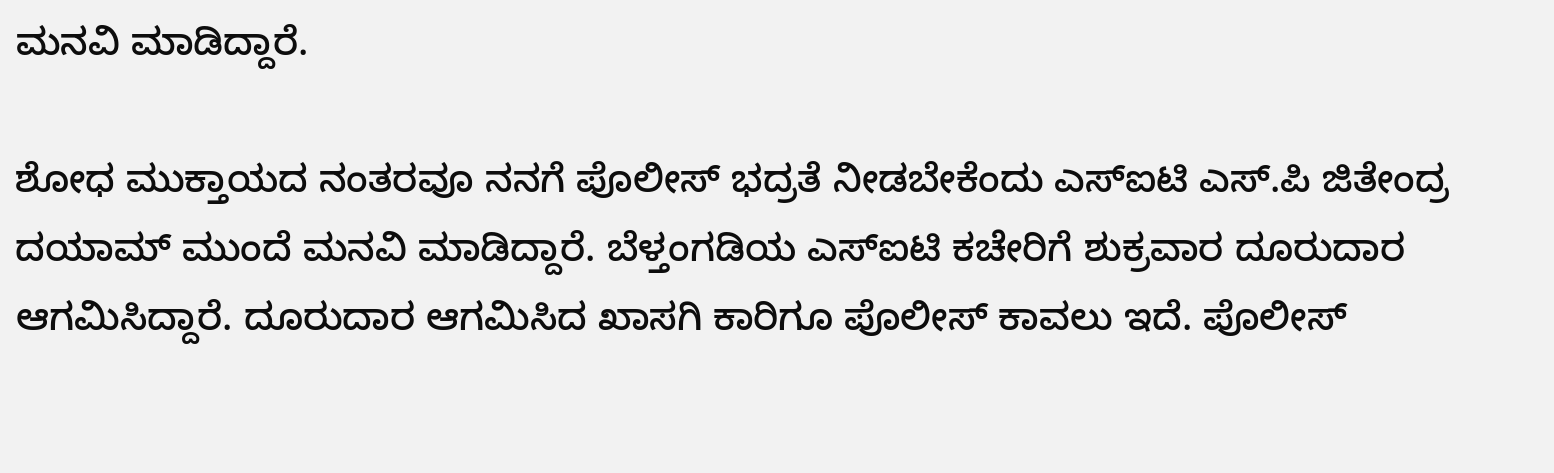ಮನವಿ ಮಾಡಿದ್ದಾರೆ.

ಶೋಧ ಮುಕ್ತಾಯದ ನಂತರವೂ ನನಗೆ ಪೊಲೀಸ್‌‌ ಭದ್ರತೆ ನೀಡಬೇಕೆಂದು ಎಸ್‌ಐಟಿ ಎಸ್.ಪಿ ಜಿತೇಂದ್ರ ದಯಾಮ್ ಮುಂದೆ ಮನವಿ ಮಾಡಿದ್ದಾರೆ. ಬೆಳ್ತಂಗಡಿಯ ಎಸ್‌ಐಟಿ ಕಚೇರಿಗೆ ಶುಕ್ರವಾರ ದೂರುದಾರ ಆಗಮಿಸಿದ್ದಾರೆ. ದೂರುದಾರ ಆಗಮಿಸಿದ ಖಾಸಗಿ ಕಾರಿಗೂ ಪೊಲೀಸ್ ಕಾವಲು ಇದೆ. ಪೊಲೀಸ್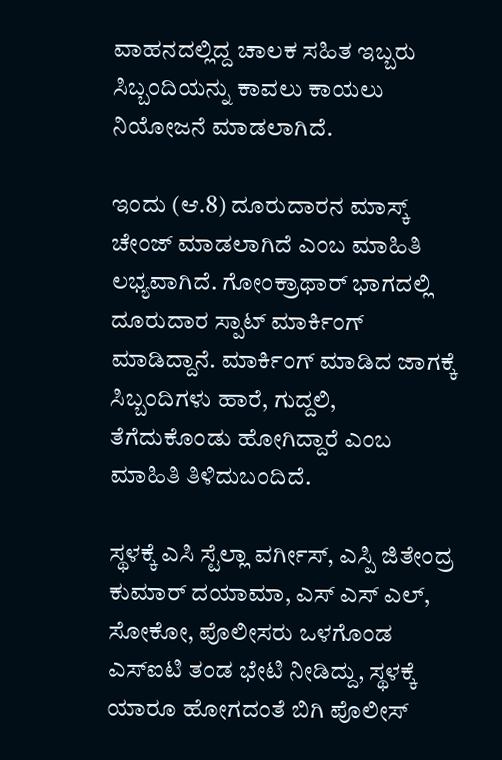ವಾಹನದಲ್ಲಿದ್ದ ಚಾಲಕ ಸಹಿತ ಇಬ್ಬರು ಸಿಬ್ಬಂದಿಯನ್ನು ಕಾವಲು ಕಾಯಲು ನಿಯೋಜನೆ ಮಾಡಲಾಗಿದೆ.

ಇಂದು (ಆ.8) ದೂರುದಾರನ ಮಾಸ್ಕ್‌ ಚೇಂಜ್‌ ಮಾಡಲಾಗಿದೆ ಎಂಬ ಮಾಹಿತಿ ಲಭ್ಯವಾಗಿದೆ. ಗೋಂಕ್ರಾಥಾರ್‌‌ ಭಾಗದಲ್ಲಿ ದೂರುದಾರ ಸ್ಪಾಟ್‌ ಮಾರ್ಕಿಂಗ್‌ ಮಾಡಿದ್ದಾನೆ. ಮಾರ್ಕಿಂಗ್‌ ಮಾಡಿದ ಜಾಗಕ್ಕೆ ಸಿಬ್ಬಂದಿಗಳು ಹಾರೆ, ಗುದ್ದಲಿ, ತೆಗೆದುಕೊಂಡು ಹೋಗಿದ್ದಾರೆ ಎಂಬ ಮಾಹಿತಿ ತಿಳಿದುಬಂದಿದೆ.

ಸ್ಥಳಕ್ಕೆ ಎಸಿ ಸ್ಟೆಲ್ಲಾ ವರ್ಗೀಸ್, ಎಸ್ಪಿ ಜಿತೇಂದ್ರ ಕುಮಾರ್ ದಯಾಮಾ, ಎಸ್ ಎಸ್ ಎಲ್, ಸೋಕೋ, ಪೊಲೀಸರು ಒಳಗೊಂಡ ಎಸ್‌ಐಟಿ ತಂಡ ಭೇಟಿ ನೀಡಿದ್ದು, ಸ್ಥಳಕ್ಕೆ ಯಾರೂ ಹೋಗದಂತೆ ಬಿಗಿ ಪೊಲೀಸ್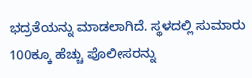ಭದ್ರತೆಯನ್ನು ಮಾಡಲಾಗಿದೆ. ಸ್ಥಳದಲ್ಲಿ ಸುಮಾರು 100ಕ್ಕೂ ಹೆಚ್ಚು ಪೊಲೀಸರನ್ನು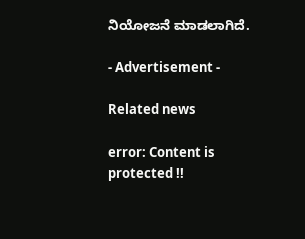ನಿಯೋಜನೆ ಮಾಡಲಾಗಿದೆ.

- Advertisement -

Related news

error: Content is protected !!